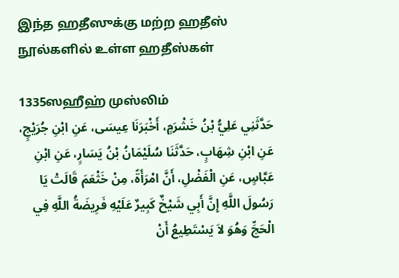இந்த ஹதீஸுக்கு மற்ற ஹதீஸ் நூல்களில் உள்ள ஹதீஸ்கள்

1335ஸஹீஹ் முஸ்லிம்
حَدَّثَنِي عَلِيُّ بْنُ خَشْرَمٍ، أَخْبَرَنَا عِيسَى، عَنِ ابْنِ جُرَيْجٍ، عَنِ ابْنِ شِهَابٍ، حَدَّثَنَا سُلَيْمَانُ بْنُ يَسَارٍ، عَنِ ابْنِ عَبَّاسٍ، عَنِ الْفَضْلِ، أَنَّ امْرَأَةً، مِنْ خَثْعَمَ قَالَتْ يَا رَسُولَ اللَّهِ إِنَّ أَبِي شَيْخٌ كَبِيرٌ عَلَيْهِ فَرِيضَةُ اللَّهِ فِي الْحَجِّ وَهُوَ لاَ يَسْتَطِيعُ أَنْ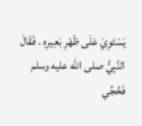يَسْتَوِيَ عَلَى ظَهْرِ بَعِيرِهِ . فَقَالَ النَّبِيُّ صلى الله عليه وسلم   فَحُجِّي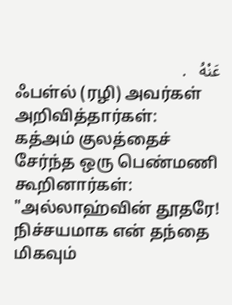عَنْهُ   .
ஃபள்ல் (ரழி) அவர்கள் அறிவித்தார்கள்:
கத்அம் குலத்தைச் சேர்ந்த ஒரு பெண்மணி கூறினார்கள்: "அல்லாஹ்வின் தூதரே! நிச்சயமாக என் தந்தை மிகவும்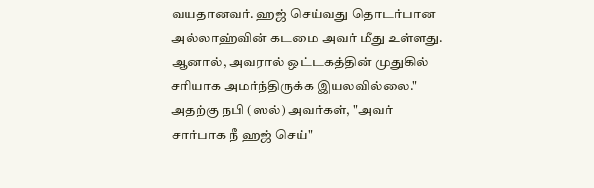வயதானவர். ஹஜ் செய்வது தொடர்பான அல்லாஹ்வின் கடமை அவர் மீது உள்ளது. ஆனால், அவரால் ஒட்டகத்தின் முதுகில் சரியாக அமர்ந்திருக்க இயலவில்லை."
அதற்கு நபி (ஸல்) அவர்கள், "அவர் சார்பாக நீ ஹஜ் செய்"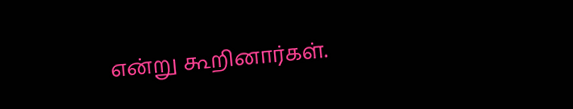என்று கூறினார்கள்.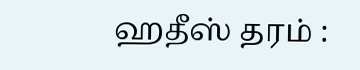ஹதீஸ் தரம் :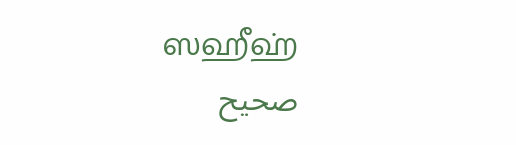ஸஹீஹ்
صحيح